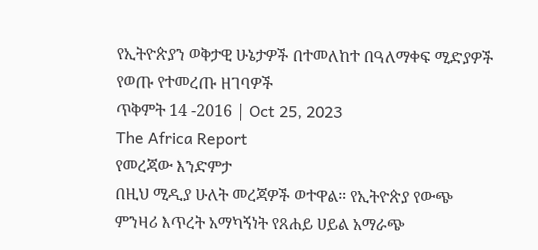የኢትዮጵያን ወቅታዊ ሁኔታዎች በተመለከተ በዓለማቀፍ ሚድያዎች የወጡ የተመረጡ ዘገባዎች
ጥቅምት 14 -2016 | Oct 25, 2023
The Africa Report
የመረጃው እንድምታ
በዚህ ሚዲያ ሁለት መረጃዎች ወተዋል። የኢትዮጵያ የውጭ ምንዛሪ እጥረት አማካኝነት የጸሐይ ሀይል አማራጭ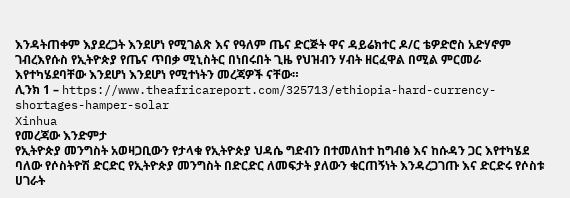እንዳትጠቀም እያደረጋት እንደሆነ የሚገልጽ እና የዓለም ጤና ድርጅት ዋና ዳይሬክተር ዶ/ር ቴዎድሮስ አድሃኖም ገብረእየሱስ የኢትዮጵያ የጤና ጥበቃ ሚኒስትር በነበሩበት ጊዜ የህዝብን ሃብት ዘርፈዋል በሚል ምርመራ እየተካሄደባቸው እንደሆነ እንደሆነ የሚተነትን መረጃዎች ናቸው።
ሊንክ 1 – https://www.theafricareport.com/325713/ethiopia-hard-currency-shortages-hamper-solar
Xinhua
የመረጃው እንድምታ
የኢትዮጵያ መንግስት አወዛጋቢውን የታላቁ የኢትዮጵያ ህዳሴ ግድብን በተመለከተ ከግብፅ እና ከሱዳን ጋር እየተካሄደ ባለው የሶስትዮሽ ድርድር የኢትዮጵያ መንግስት በድርድር ለመፍታት ያለውን ቁርጠኝነት እንዳረጋገጡ እና ድርድሩ የሶስቱ ሀገራት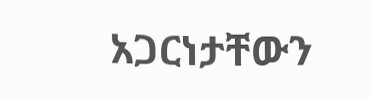አጋርነታቸውን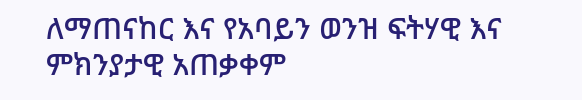ለማጠናከር እና የአባይን ወንዝ ፍትሃዊ እና ምክንያታዊ አጠቃቀም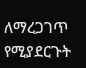ለማረጋገጥ የሚያደርጉት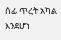ሰፊ ጥረት አካል እንደሆነ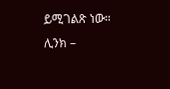ይሚገልጽ ነው።
ሊንክ –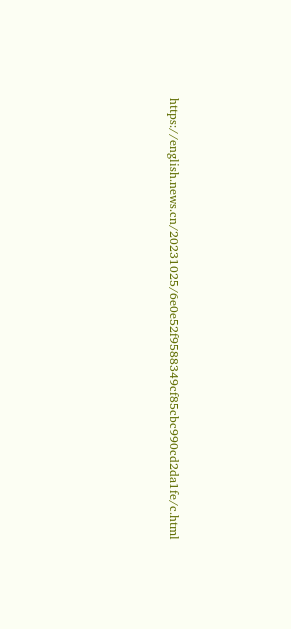https://english.news.cn/20231025/6e0e52f9588349cf85cbc990cd2da1fe/c.html